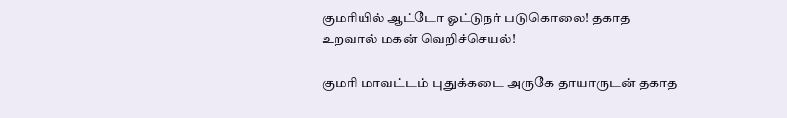குமரியில் ஆட்டோ ஓட்டுநர் படுகொலை! தகாத உறவால் மகன் வெறிச்செயல்!

குமரி மாவட்டம் புதுக்கடை அருகே தாயாருடன் தகாத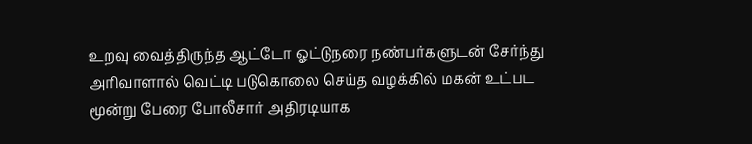உறவு வைத்திருந்த ஆட்டோ ஓட்டுநரை நண்பர்களுடன் சேர்ந்து அரிவாளால் வெட்டி படுகொலை செய்த வழக்கில் மகன் உட்பட மூன்று பேரை போலீசார் அதிரடியாக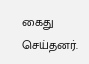கைது செய்தனர்.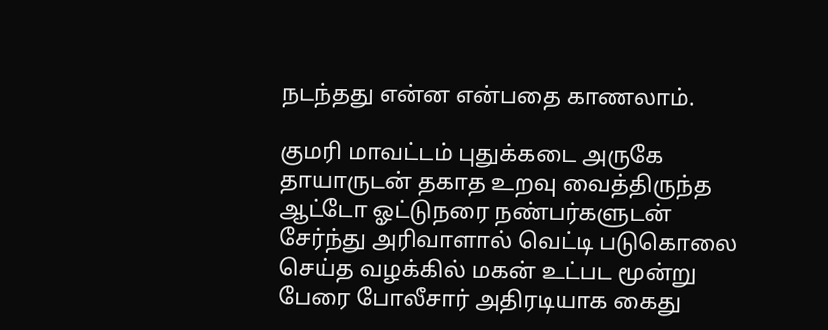நடந்தது என்ன என்பதை காணலாம்.

குமரி மாவட்டம் புதுக்கடை அருகே தாயாருடன் தகாத உறவு வைத்திருந்த ஆட்டோ ஓட்டுநரை நண்பர்களுடன் சேர்ந்து அரிவாளால் வெட்டி படுகொலை செய்த வழக்கில் மகன் உட்பட மூன்று பேரை போலீசார் அதிரடியாக கைது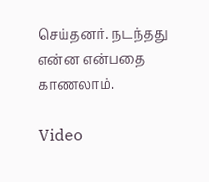செய்தனர். நடந்தது என்ன என்பதை காணலாம்.

Video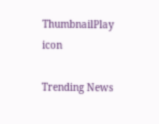ThumbnailPlay icon

Trending News